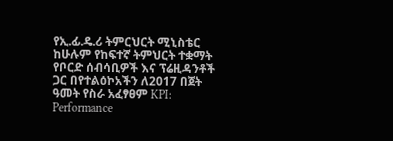የኢ.ፊ.ዴ.ሪ ትምርህርት ሚኒስቴር ከሁሉም የከፍተኛ ትምህርት ተቋማት የቦርድ ሰብሳቢዎች እና ፕሬዚዳንቶች ጋር በየተልዕኮአችን ለ2017 በጀት ዓመት የስራ አፈፃፀም KPI: Performance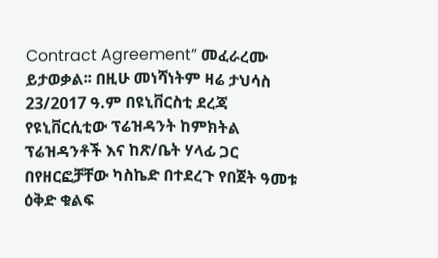Contract Agreement” መፈራረሙ ይታወቃል፡፡ በዚሁ መነሻነትም ዛሬ ታህሳስ 23/2017 ዓ.ም በዩኒቨርስቲ ደረጃ የዩኒቨርሲቲው ፕሬዝዳንት ከምክትል ፕሬዝዳንቶች እና ከጽ/ቤት ሃላፊ ጋር በየዘርፎቻቸው ካስኬድ በተደረጉ የበጀት ዓመቱ ዕቅድ ቁልፍ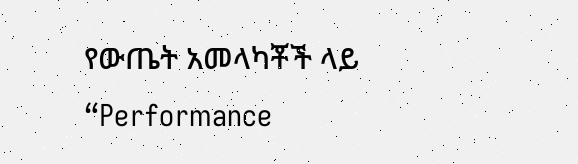የውጤት አመላካቾች ላይ “Performance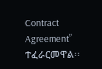Contract Agreement” ተፈራርመዋል፡፡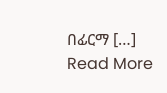በፊርማ […]
Read More